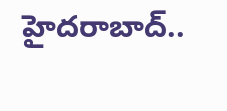హైదరాబాద్‌..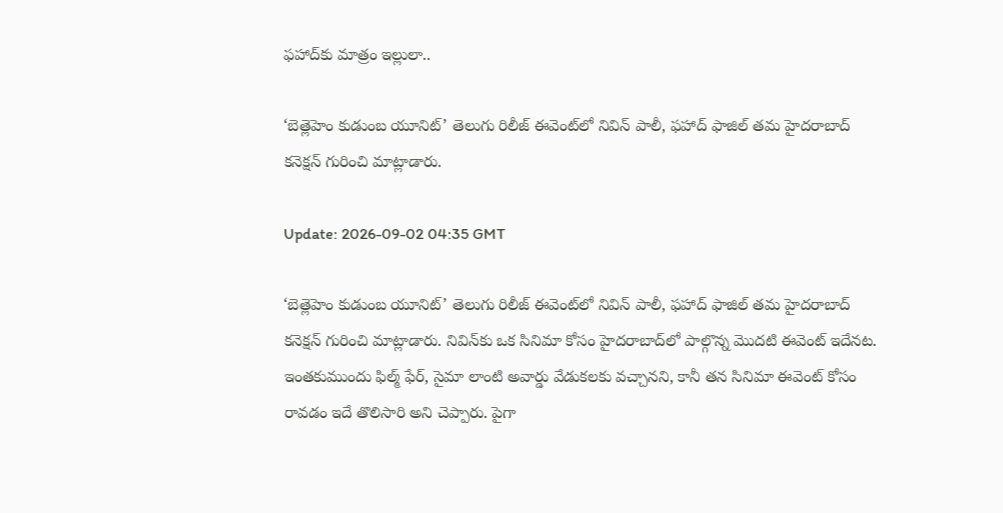ఫహాద్‌కు మాత్రం ఇల్లులా..

‘బెత్లెహెం కుడుంబ యూనిట్’ తెలుగు రిలీజ్ ఈవెంట్‌లో నివిన్ పాలీ, ఫహాద్ ఫాజిల్ తమ హైదరాబాద్ కనెక్షన్ గురించి మాట్లాడారు.

Update: 2026-09-02 04:35 GMT

‘బెత్లెహెం కుడుంబ యూనిట్’ తెలుగు రిలీజ్ ఈవెంట్‌లో నివిన్ పాలీ, ఫహాద్ ఫాజిల్ తమ హైదరాబాద్ కనెక్షన్ గురించి మాట్లాడారు. నివిన్‌కు ఒక సినిమా కోసం హైదరాబాద్‌లో పాల్గొన్న మొదటి ఈవెంట్ ఇదేనట. ఇంతకుముందు ఫిల్మ్ ఫేర్, సైమా లాంటి అవార్డు వేడుకలకు వచ్చానని, కానీ తన సినిమా ఈవెంట్ కోసం రావడం ఇదే తొలిసారి అని చెప్పారు. పైగా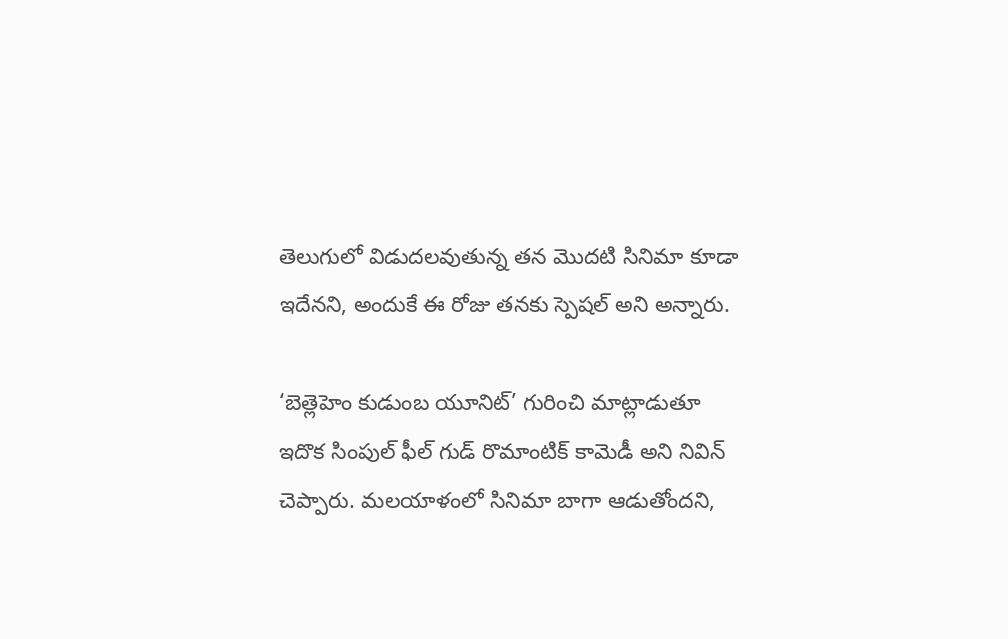తెలుగులో విడుదలవుతున్న తన మొదటి సినిమా కూడా ఇదేనని, అందుకే ఈ రోజు తనకు స్పెషల్ అని అన్నారు.

‘బెత్లెహెం కుడుంబ యూనిట్’ గురించి మాట్లాడుతూ ఇదొక సింపుల్ ఫీల్ గుడ్ రొమాంటిక్ కామెడీ అని నివిన్ చెప్పారు. మలయాళంలో సినిమా బాగా ఆడుతోందని,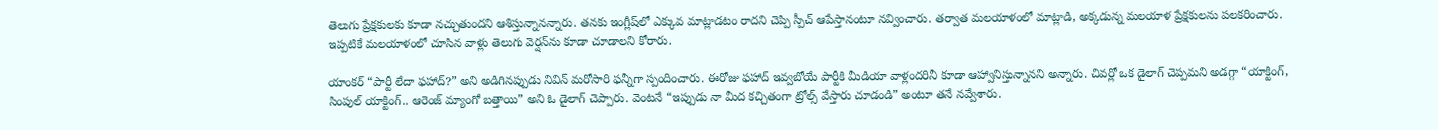తెలుగు ప్రేక్షకులకు కూడా నచ్చుతుందని ఆశిస్తున్నానన్నారు. తనకు ఇంగ్లీష్‌లో ఎక్కువ మాట్లాడటం రాదని చెప్పి స్పీచ్ ఆపేస్తానంటూ నవ్వించారు. తర్వాత మలయాళంలో మాట్లాడి, అక్కడున్న మలయాళ ప్రేక్షకులను పలకరించారు. ఇప్పటికే మలయాళంలో చూసిన వాళ్లు తెలుగు వెర్షన్‌ను కూడా చూడాలని కోరారు.

యాంకర్ “పార్టీ లేదా ఫహాద్?” అని అడిగినప్పుడు నివిన్ మరోసారి ఫన్నీగా స్పందించారు. ఈరోజు ఫహాద్ ఇవ్వబోయే పార్టీకి మీడియా వాళ్లందరినీ కూడా ఆహ్వానిస్తున్నానని అన్నారు. చివర్లో ఒక డైలాగ్ చెప్పమని అడగ్గా “యాక్టింగ్, సింపుల్ యాక్టింగ్.. ఆరెంజ్ మ్యాంగో బత్తాయి” అని ఓ డైలాగ్ చెప్పారు. వెంటనే “ఇప్పుడు నా మీద కచ్చితంగా ట్రోల్స్ వేస్తారు చూడండి” అంటూ తనే నవ్వేశారు.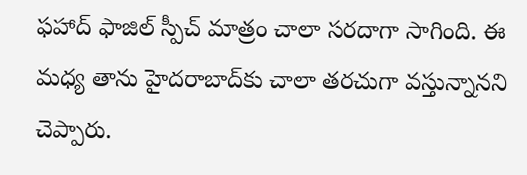ఫహాద్ ఫాజిల్ స్పీచ్ మాత్రం చాలా సరదాగా సాగింది. ఈ మధ్య తాను హైదరాబాద్‌కు చాలా తరచుగా వస్తున్నానని చెప్పారు.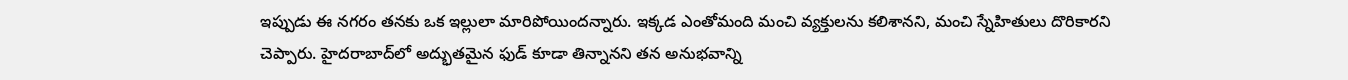ఇప్పుడు ఈ నగరం తనకు ఒక ఇల్లులా మారిపోయిందన్నారు. ఇక్కడ ఎంతోమంది మంచి వ్యక్తులను కలిశానని, మంచి స్నేహితులు దొరికారని చెప్పారు. హైదరాబాద్‌లో అద్భుతమైన ఫుడ్ కూడా తిన్నానని తన అనుభవాన్ని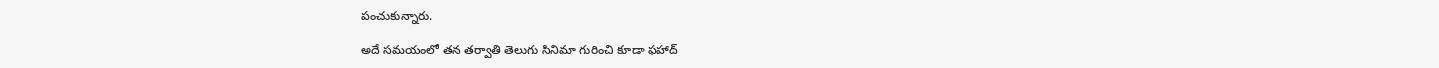పంచుకున్నారు.

అదే సమయంలో తన తర్వాతి తెలుగు సినిమా గురించి కూడా ఫహాద్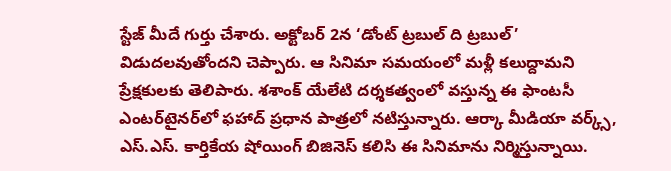స్టేజ్ మీదే గుర్తు చేశారు. అక్టోబర్ 2న ‘డోంట్ ట్రబుల్ ది ట్రబుల్’ విడుదలవుతోందని చెప్పారు. ఆ సినిమా సమయంలో మళ్లీ కలుద్దామని ప్రేక్షకులకు తెలిపారు. శశాంక్ యేలేటి దర్శకత్వంలో వస్తున్న ఈ ఫాంటసీ ఎంటర్‌టైనర్‌లో ఫహాద్ ప్రధాన పాత్రలో నటిస్తున్నారు. ఆర్కా మీడియా వర్క్స్, ఎస్.ఎస్. కార్తికేయ షోయింగ్ బిజినెస్ కలిసి ఈ సినిమాను నిర్మిస్తున్నాయి.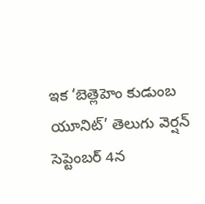ఇక ‘బెత్లెహెం కుడుంబ యూనిట్’ తెలుగు వెర్షన్ సెప్టెంబర్ 4న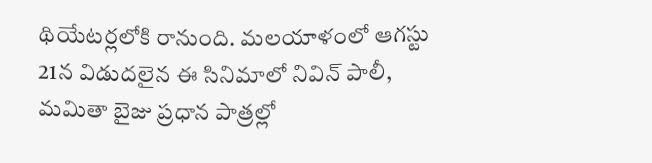థియేటర్లలోకి రానుంది. మలయాళంలో ఆగస్టు 21న విడుదలైన ఈ సినిమాలో నివిన్ పాలీ, మమితా బైజు ప్రధాన పాత్రల్లో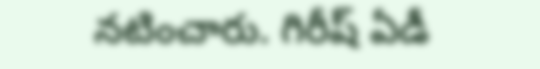నటించారు. గిరీష్ ఏడీ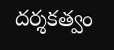దర్శకత్వం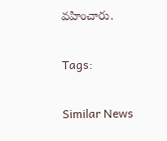వహించారు.

Tags:

Similar News